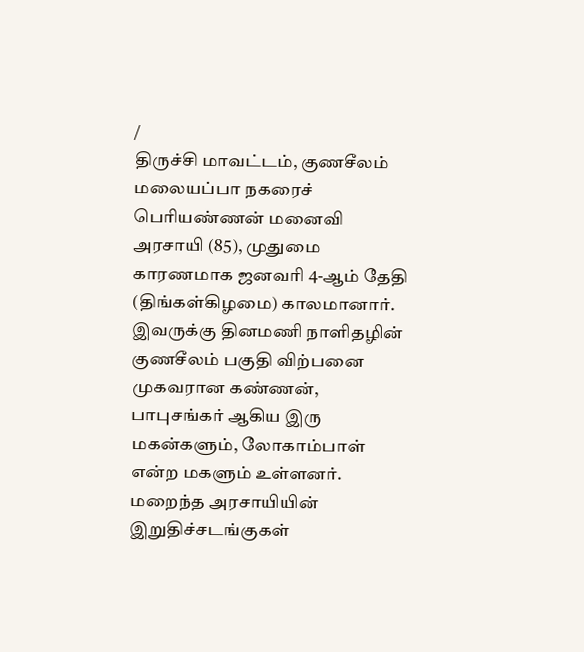/
திருச்சி மாவட்டம், குணசீலம் மலையப்பா நகரைச் பெரியண்ணன் மனைவி அரசாயி (85), முதுமை காரணமாக ஜனவரி 4-ஆம் தேதி (திங்கள்கிழமை) காலமானார்.
இவருக்கு தினமணி நாளிதழின் குணசீலம் பகுதி விற்பனை முகவரான கண்ணன், பாபுசங்கர் ஆகிய இரு மகன்களும், லோகாம்பாள் என்ற மகளும் உள்ளனர்.
மறைந்த அரசாயியின் இறுதிச்சடங்குகள்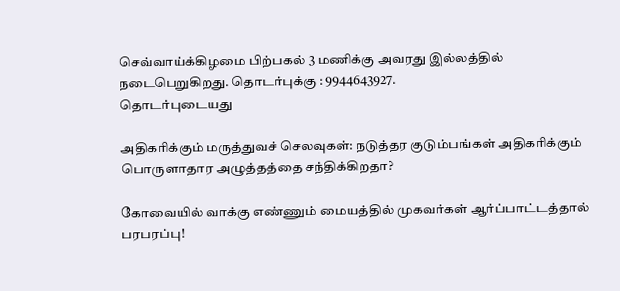செவ்வாய்க்கிழமை பிற்பகல் 3 மணிக்கு அவரது இல்லத்தில் நடைபெறுகிறது. தொடர்புக்கு : 9944643927.
தொடர்புடையது

அதிகரிக்கும் மருத்துவச் செலவுகள்: நடுத்தர குடும்பங்கள் அதிகரிக்கும் பொருளாதார அழுத்தத்தை சந்திக்கிறதா?

கோவையில் வாக்கு எண்ணும் மையத்தில் முகவர்கள் ஆர்ப்பாட்டத்தால் பரபரப்பு!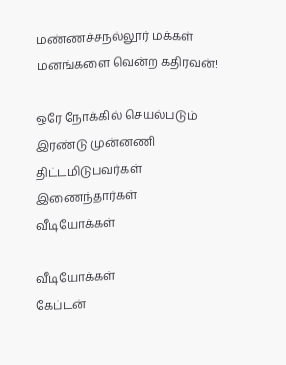மண்ணச்சநல்லூர் மக்கள் மனங்களை வென்ற கதிரவன்!

ஒரே நோக்கில் செயல்படும் இரண்டு முன்னணி திட்டமிடுபவர்கள் இணைந்தார்கள்
வீடியோக்கள்

வீடியோக்கள்
கேப்டன்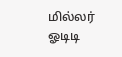மில்லர் ஓடிடி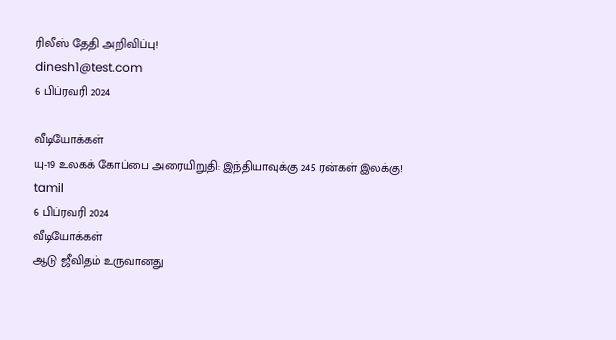ரிலீஸ் தேதி அறிவிப்பு!
dinesh1@test.com
6 பிப்ரவரி 2024

வீடியோக்கள்
யு-19 உலகக் கோப்பை அரையிறுதி: இந்தியாவுக்கு 245 ரன்கள் இலக்கு!
tamil
6 பிப்ரவரி 2024
வீடியோக்கள்
ஆடு ஜீவிதம் உருவானது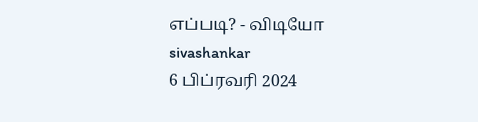எப்படி? - விடியோ
sivashankar
6 பிப்ரவரி 2024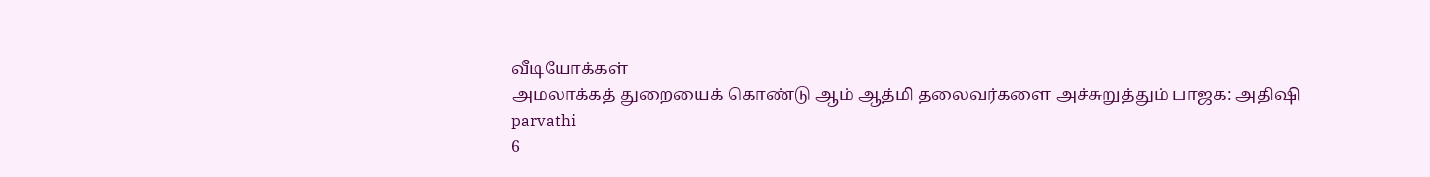வீடியோக்கள்
அமலாக்கத் துறையைக் கொண்டு ஆம் ஆத்மி தலைவர்களை அச்சுறுத்தும் பாஜக: அதிஷி
parvathi
6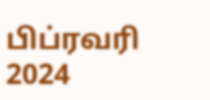பிப்ரவரி 2024